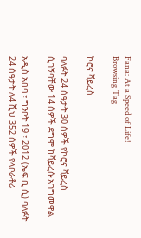Fana: At a Speed of Life!
Browsing Tag

ኮሮና ቫይረስ

ባለፉት 24 ሰዓታት 30 ሰዎች የኮሮና ቫይረስ ሲገኝባቸው 14 ሰዎች ደግሞ ከቫይረሱ አገግመዋል

አዲስ አበባ ፣ ግንቦት 19 ፣ 2012 (ኤፍ ቢ ሲ) ባለፉት 24 ሰዓታት ለ4 ሺህ 352 ሰዎች የላቦራቶሪ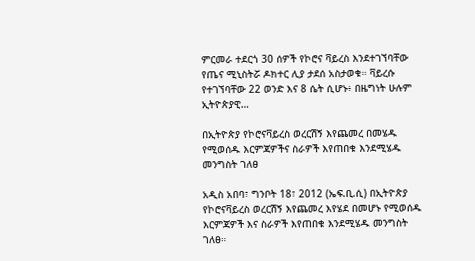ምርመራ ተደርጎ 30 ሰዎች የኮሮና ቫይረስ እንደተገኘባቸው የጤና ሚኒስትሯ ዶክተር ሊያ ታደሰ አስታወቁ። ቫይረሱ የተገኘባቸው 22 ወንድ እና 8 ሴት ሲሆኑ፥ በዜግነት ሁሉም ኢትዮጵያዊ…

በኢትዮጵያ የኮሮናቫይረስ ወረርሽኝ እየጨመረ በመሄዱ የሚወሰዱ እርምጃዎችና ስራዎች እየጠበቁ እንደሚሄዱ መንግስት ገለፀ

አዲስ አበባ፣ ግንቦት 18፣ 2012 (ኤፍ.ቢ.ሲ) በኢትዮጵያ የኮሮናቫይረስ ወረርሽኝ እየጨመረ እየሄደ በመሆኑ የሚወሰዱ እርምጃዎች እና ስራዎች እየጠበቁ እንደሚሄዱ መንግስት ገለፀ።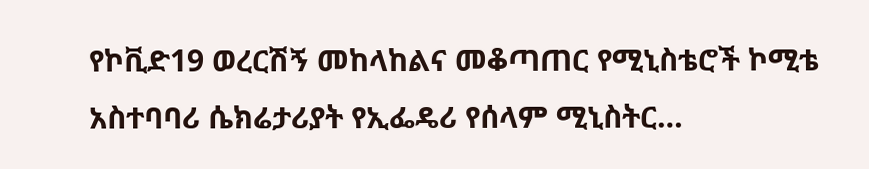የኮቪድ19 ወረርሽኝ መከላከልና መቆጣጠር የሚኒስቴሮች ኮሚቴ አስተባባሪ ሴክሬታሪያት የኢፌዴሪ የሰላም ሚኒስትር…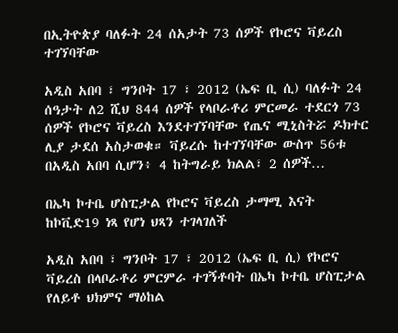በኢትዮጵያ ባለፉት 24 ሰአታት 73 ሰዎች የኮሮና ቫይረስ ተገኘባቸው

አዲስ አበባ ፣ ግንቦት 17 ፣ 2012 (ኤፍ ቢ ሲ) ባለፉት 24 ሰዓታት ለ2 ሺህ 844 ሰዎች የላቦራቶሪ ምርመራ ተደርጎ 73 ሰዎች የኮሮና ቫይረስ እንደተገኘባቸው የጤና ሚኒስትሯ ዶክተር ሊያ ታደሰ አስታወቁ። ቫይረሱ ከተገኘባቸው ውስጥ 56ቱ በአዲስ አበባ ሲሆን፥ 4 ከትግራይ ክልል፣ 2 ሰዎች…

በኤካ ኮተቤ ሆስፒታል የኮሮና ቫይረስ ታማሚ እናት ከኮቪድ19 ነጻ የሆነ ህጻን ተገላገለች

አዲስ አበባ ፣ ግንቦት 17 ፣ 2012 (ኤፍ ቢ ሲ) የኮሮና ቫይረስ በላቦራቶሪ ምርምራ ተገኝቶባት በኤካ ኮተቤ ሆስፒታል የለይቶ ህክምና ማዕከል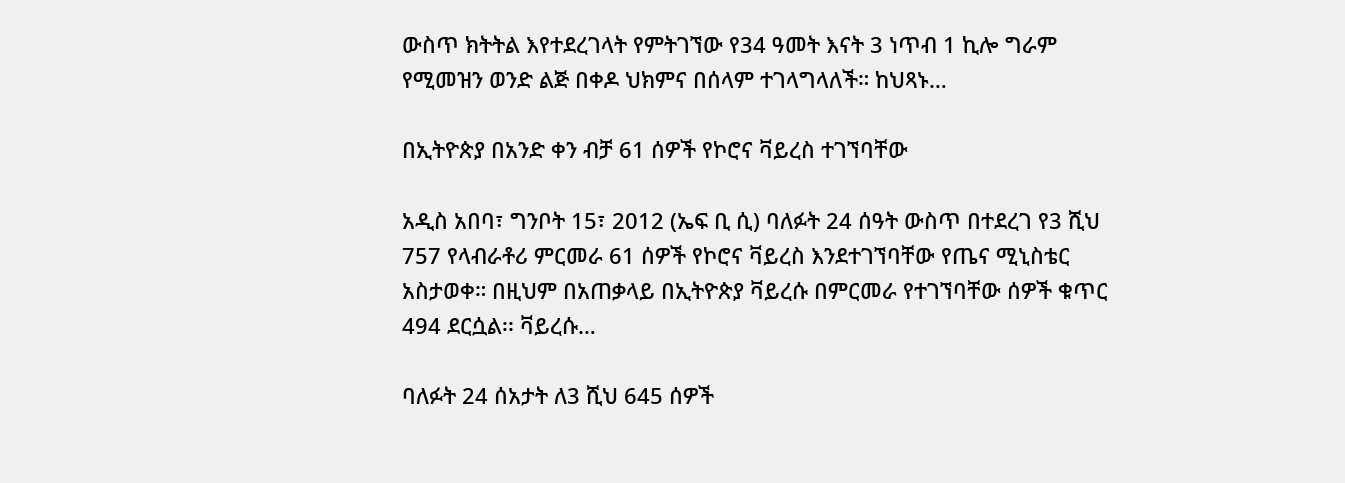ውስጥ ክትትል እየተደረገላት የምትገኘው የ34 ዓመት እናት 3 ነጥብ 1 ኪሎ ግራም የሚመዝን ወንድ ልጅ በቀዶ ህክምና በሰላም ተገላግላለች። ከህጻኑ…

በኢትዮጵያ በአንድ ቀን ብቻ 61 ሰዎች የኮሮና ቫይረስ ተገኘባቸው

አዲስ አበባ፣ ግንቦት 15፣ 2012 (ኤፍ ቢ ሲ) ባለፉት 24 ሰዓት ውስጥ በተደረገ የ3 ሺህ 757 የላብራቶሪ ምርመራ 61 ሰዎች የኮሮና ቫይረስ እንደተገኘባቸው የጤና ሚኒስቴር አስታወቀ። በዚህም በአጠቃላይ በኢትዮጵያ ቫይረሱ በምርመራ የተገኘባቸው ሰዎች ቁጥር 494 ደርሷል፡፡ ቫይረሱ…

ባለፉት 24 ሰአታት ለ3 ሺህ 645 ሰዎች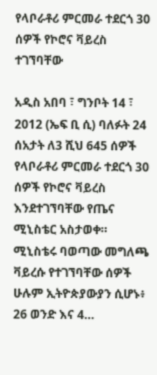የላቦራቶሪ ምርመራ ተደርጎ 30 ሰዎች የኮሮና ቫይረስ ተገኘባቸው

አዲስ አበባ ፣ ግንቦት 14 ፣ 2012 (ኤፍ ቢ ሲ) ባለፉት 24 ሰአታት ለ3 ሺህ 645 ሰዎች የላቦራቶሪ ምርመራ ተደርጎ 30 ሰዎች የኮሮና ቫይረስ እንደተገኘባቸው የጤና ሚኒስቴር አስታወቀ። ሚኒስቴሩ ባወጣው መግለጫ ቫይረሱ የተገኘባቸው ሰዎች ሁሉም ኢትዮጵያውያን ሲሆኑ፥ 26 ወንድ እና 4…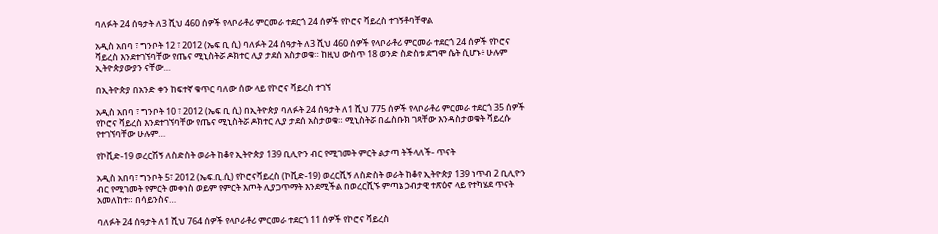ባለፉት 24 ሰዓታት ለ3 ሺህ 460 ሰዎች የላቦራቶሪ ምርመራ ተደርጎ 24 ሰዎች የኮሮና ቫይረስ ተገኝቶባቸዋል

አዲስ አበባ ፣ ግንቦት 12 ፣ 2012 (ኤፍ ቢ ሲ) ባለፉት 24 ሰዓታት ለ3 ሺህ 460 ሰዎች የላቦራቶሪ ምርመራ ተደርጎ 24 ሰዎች የኮሮና ቫይረስ እንደተገኘባቸው የጤና ሚኒስትሯ ዶክተር ሊያ ታደሰ አስታወቁ። ከዚህ ውስጥ 18 ወንድ ስድስቱ ደግሞ ሴት ሲሆኑ፥ ሁሉም ኢትዮጵያውያን ናቸው…

በኢትዮጵያ በአንድ ቀን ከፍተኛ ቁጥር ባለው ሰው ላይ የኮሮና ቫይረስ ተገኘ

አዲስ አበባ ፣ ግንቦት 10 ፣ 2012 (ኤፍ ቢ ሲ) በኢትዮጵያ ባለፉት 24 ሰዓታት ለ1 ሺህ 775 ሰዎች የላቦራቶሪ ምርመራ ተደርጎ 35 ሰዎች የኮሮና ቫይረስ እንደተገኘባቸው የጤና ሚኒስትሯ ዶክተር ሊያ ታደሰ አስታወቁ። ሚኒስትሯ በፌስቡክ ገጻቸው እንዳስታወቁት ቫይረሱ የተገኘባቸው ሁሉም…

የኮቪድ-19 ወረርሽኝ ለስድስት ወራት ከቆየ ኢትዮጵያ 139 ቢሊዮን ብር የሚገመት ምርት ልታጣ ትችላለች- ጥናት

አዲስ አበባ፣ ግንቦት 5፣ 2012 (ኤፍ.ቢ.ሲ) የኮሮናቫይረስ (ኮቪድ-19) ወረርሺኝ ለስድስት ወራት ከቆየ ኢትዮጵያ 139 ነጥብ 2 ቢሊዮን ብር የሚገመት የምርት መቀነስ ወይም የምርት እጦት ሊያጋጥማት እንደሚችል በወረርሺኙ ምጣኔ ኃብታዊ ተጽዕኖ ላይ የተካሄደ ጥናት አመለከተ። በሳይንስና…

ባለፉት 24 ሰዓታት ለ1 ሺህ 764 ሰዎች የላቦራቶሪ ምርመራ ተደርጎ 11 ሰዎች የኮሮና ቫይረስ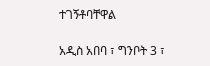ተገኝቶባቸዋል

አዲስ አበባ ፣ ግንቦት 3 ፣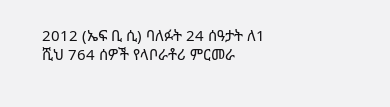2012 (ኤፍ ቢ ሲ) ባለፉት 24 ሰዓታት ለ1 ሺህ 764 ሰዎች የላቦራቶሪ ምርመራ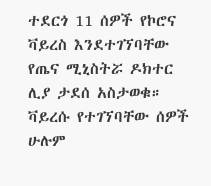ተደርጎ 11 ሰዎች የኮሮና ቫይረስ እንደተገኘባቸው የጤና ሚኒስትሯ ዶክተር ሊያ ታደሰ አስታወቁ። ቫይረሱ የተገኘባቸው ሰዎች ሁሉም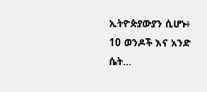ኢትዮጵያውያን ሲሆኑ፥ 10 ወንዶች እና አንድ ሴት…